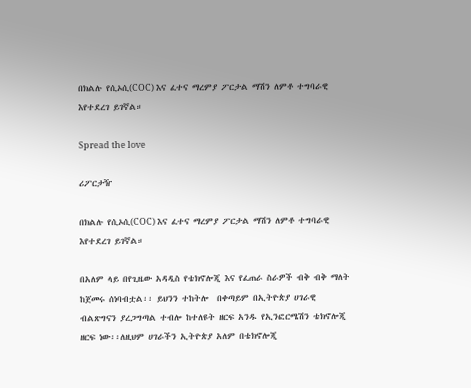በክልሉ የሲኦሲ(COC) እና ፈተና ማረምያ ፖርታል ማሽን ለምቶ ተግባራዊ እየተደረገ ይገኛል።

Spread the love

ሪፖርታዥ

በክልሉ የሲኦሲ(COC) እና ፈተና ማረምያ ፖርታል ማሽን ለምቶ ተግባራዊ እየተደረገ ይገኛል።

በአለም ላይ በየጊዜው አዳዲስ የቴክኖሎጂ እና የፈጠራ ስራዎች ብቅ ብቅ ማለት ከጀመሩ ሰነባብቷል፡፡ ይህንን ተከትሎ  በቀጣይም በኢትዮጵያ ሀገራዊ ብልጽግናን ያረጋግጣል ተብሎ ከተለዩት ዘርፍ አንዱ የኢንፎርሜሽን ቴክኖሎጂ ዘርፍ ነው፡፡ለዚህም ሀገራችን ኢትዮጵያ አለም በቴክኖሎጂ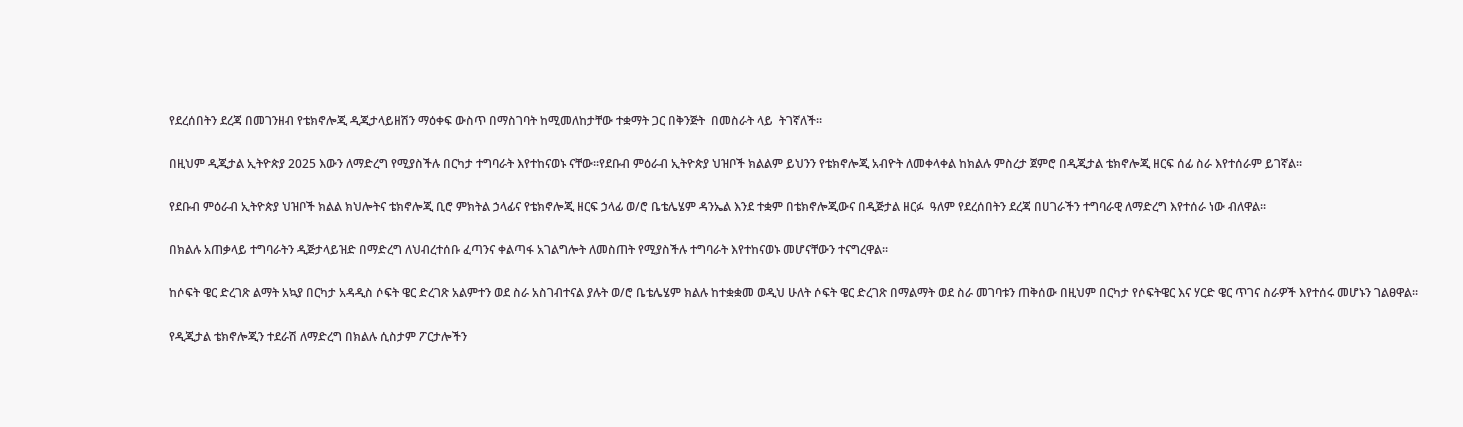የደረሰበትን ደረጃ በመገንዘብ የቴክኖሎጂ ዲጂታላይዘሽን ማዕቀፍ ውስጥ በማስገባት ከሚመለከታቸው ተቋማት ጋር በቅንጅት  በመስራት ላይ  ትገኛለች፡፡

በዚህም ዲጂታል ኢትዮጵያ 2025 እውን ለማድረግ የሚያስችሉ በርካታ ተግባራት እየተከናወኑ ናቸው፡፡የደቡብ ምዕራብ ኢትዮጵያ ህዝቦች ክልልም ይህንን የቴክኖሎጂ አብዮት ለመቀላቀል ከክልሉ ምስረታ ጀምሮ በዲጂታል ቴክኖሎጂ ዘርፍ ሰፊ ስራ እየተሰራም ይገኛል፡፡

የደቡብ ምዕራብ ኢትዮጵያ ህዝቦች ክልል ክህሎትና ቴክኖሎጂ ቢሮ ምክትል ኃላፊና የቴክኖሎጂ ዘርፍ ኃላፊ ወ/ሮ ቤቴሌሄም ዳንኤል እንደ ተቋም በቴክኖሎጂውና በዲጅታል ዘርፉ  ዓለም የደረሰበትን ደረጃ በሀገራችን ተግባራዊ ለማድረግ እየተሰራ ነው ብለዋል፡፡

በክልሉ አጠቃላይ ተግባራትን ዲጅታላይዝድ በማድረግ ለህብረተሰቡ ፈጣንና ቀልጣፋ አገልግሎት ለመስጠት የሚያስችሉ ተግባራት እየተከናወኑ መሆናቸውን ተናግረዋል፡፡

ከሶፍት ዌር ድረገጽ ልማት አኳያ በርካታ አዳዲስ ሶፍት ዌር ድረገጽ አልምተን ወደ ስራ አስገብተናል ያሉት ወ/ሮ ቤቴሌሄም ክልሉ ከተቋቋመ ወዲህ ሁለት ሶፍት ዌር ድረገጽ በማልማት ወደ ስራ መገባቱን ጠቅሰው በዚህም በርካታ የሶፍትዌር እና ሃርድ ዌር ጥገና ስራዎች እየተሰሩ መሆኑን ገልፀዋል፡፡

የዲጂታል ቴክኖሎጂን ተደራሽ ለማድረግ በክልሉ ሲስታም ፖርታሎችን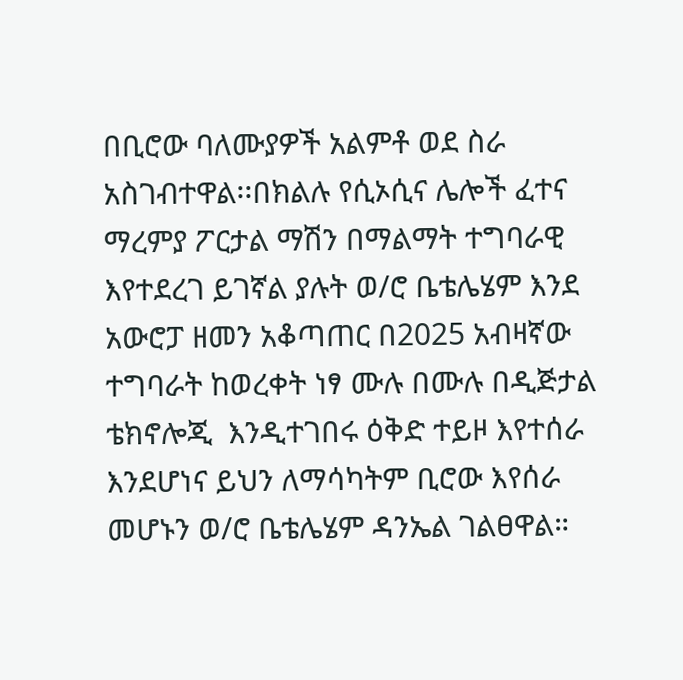በቢሮው ባለሙያዎች አልምቶ ወደ ስራ አስገብተዋል፡፡በክልሉ የሲኦሲና ሌሎች ፈተና ማረምያ ፖርታል ማሽን በማልማት ተግባራዊ እየተደረገ ይገኛል ያሉት ወ/ሮ ቤቴሌሄም እንደ አውሮፓ ዘመን አቆጣጠር በ2025 አብዛኛው ተግባራት ከወረቀት ነፃ ሙሉ በሙሉ በዲጅታል ቴክኖሎጂ  እንዲተገበሩ ዕቅድ ተይዞ እየተሰራ እንደሆነና ይህን ለማሳካትም ቢሮው እየሰራ መሆኑን ወ/ሮ ቤቴሌሄም ዳንኤል ገልፀዋል።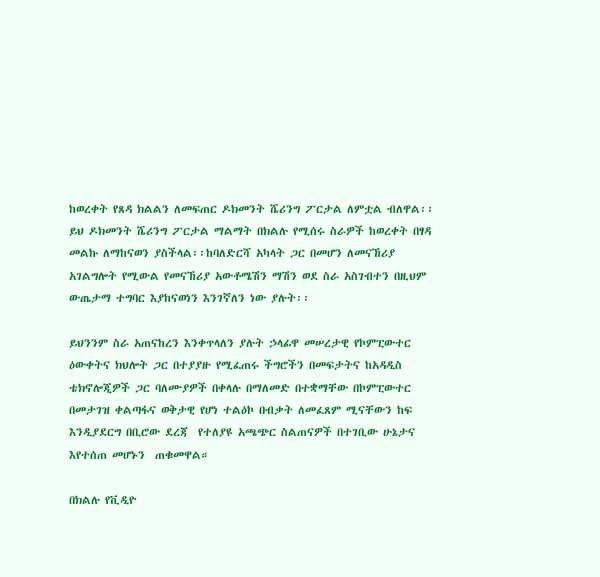ከወረቀት የጸዳ ክልልን ለመፍጠር ዶክመንት ሼሪንግ ፖርታል ለምቷል ብለዋል፡፡ ይህ ዶክመንት ሼሪንግ ፖርታል ማልማት በክልሉ የሚሰሩ ስራዎች ከወረቀት በፃዳ መልኩ ለማከናወን ያስችላል፡፡ከባለድርሻ አካላት ጋር በመሆን ለመናኸሪያ አገልግሎት የሚውል የመናኸሪያ አውቶሜሽን ማሽን ወደ ስራ አስገብተን በዚህም ውጤታማ ተግባር እያከናወነን እንገኛለን ነው ያሉት፡፡

ይህንንም ስራ አጠናከረን እንቀጥላለን ያሉት ኃላፊዋ መሠረታዊ የኮምፒውተር ዕውቀትና ክህሎት ጋር በተያያዙ የሚፈጠሩ ችግሮችን በመፍታትና ከአዳዲስ ቴክኖሎጂዎች ጋር ባለሙያዎች በቀላሉ በማለመድ በተቋማቸው በኮምፒውተር በመታገዝ ቀልጣፋና ወቅታዊ የሆነ ተልዕኮ በብቃት ለመፈጸም ሚናቸውን ከፍ እንዲያደርግ በቢሮው ደረጃ  የተለያዩ አጫጭር ስልጠናዎች በተገቢው ሁኔታና እየተሰጠ መሆኑን  ጠቁመዋል።

በክልሉ የቪዲዮ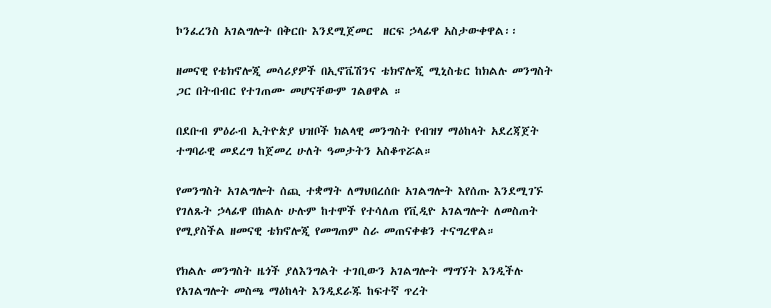ኮንፈረንስ አገልግሎት በቅርቡ እንደሚጀመር  ዘርፍ ኃላፊዋ አስታውቀዋል፡፡

ዘመናዊ የቴክኖሎጂ መሳሪያዎች በኢኖቬሽንና ቴክኖሎጂ ሚኒስቴር ከክልሉ መንግስት ጋር በትብብር የተገጠሙ መሆናቸውም ገልፀዋል ።

በደቡብ ምዕራብ ኢትዮጵያ ህዝቦች ክልላዊ መንግስት የብዝሃ ማዕከላት አደረጃጀት ተግባራዊ መደረግ ከጀመረ ሁለት ዓመታትን አስቆጥሯል።

የመንግስት አገልግሎት ሰጪ ተቋማት ለማህበረሰቡ አገልግሎት እየሰጡ እንደሚገኙ የገለጹት ኃላፊዋ በክልሉ ሁሉም ከተሞች የተሳለጠ የቪዲዮ አገልግሎት ለመስጠት የሚያስችል ዘመናዊ ቴክኖሎጂ የመግጠም ስራ መጠናቀቁን ተናግረዋል።

የክልሉ መንግስት ዜጎች ያለእንግልት ተገቢውን አገልግሎት ማግኘት እንዲችሉ የአገልግሎት መስጫ ማዕከላት እንዲደራጁ ከፍተኛ ጥረት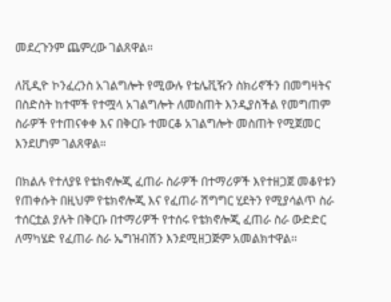መደረጉንም ጨምረው ገልጸዋል።

ለቪዲዮ ኮንፈረንስ አገልግሎት የሚውሉ የቴሌቪዥን ስክሪኖችን በመግዛትና በስድስት ከተሞች የተሟላ አገልግሎት ለመስጠት እንዲያስችል የመግጠም ስራዎች የተጠናቀቀ እና በቅርቡ ተመርቆ አገልግሎት መስጠት የሚጀመር  እንደሆነም ገልጸዋል።

በክልሉ የተለያዩ የቴክኖሎጂ ፈጠራ ስራዎች በተማሪዎች እየተዘጋጀ መቆየቱን የጠቀሱት በዚህም የቴክኖሎጂ እና የፈጠራ ሽግግር ሂደትን የሚያሳልጥ ስራ ተሰርቷል ያሉት በቅርቡ በተማሪዎች የተሰሩ የቴክኖሎጂ ፈጠራ ስራ ውድድር ለማካሄድ የፈጠራ ስራ ኤግዝብሽን እንደሚዘጋጅም አመልክተዋል፡፡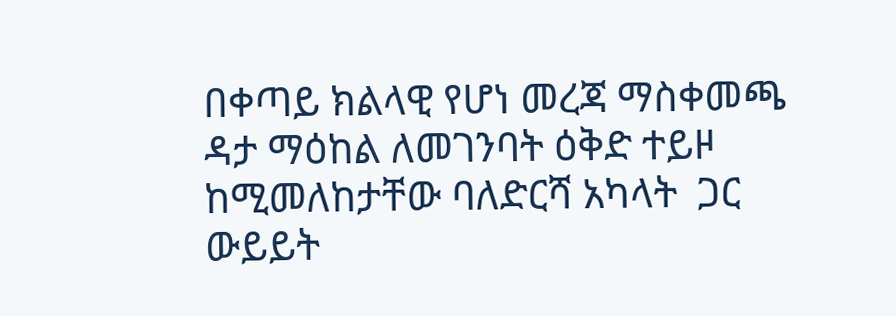በቀጣይ ክልላዊ የሆነ መረጃ ማስቀመጫ ዳታ ማዕከል ለመገንባት ዕቅድ ተይዞ ከሚመለከታቸው ባለድርሻ አካላት  ጋር ውይይት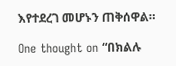እየተደረገ መሆኑን ጠቅሰዋል።

One thought on “በክልሉ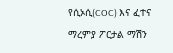የሲኦሲ(COC) እና ፈተና ማረምያ ፖርታል ማሽን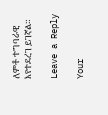ለምቶ ተግባራዊ እየተደረገ ይገኛል።

Leave a Reply

Your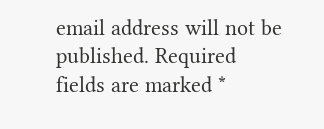email address will not be published. Required fields are marked *